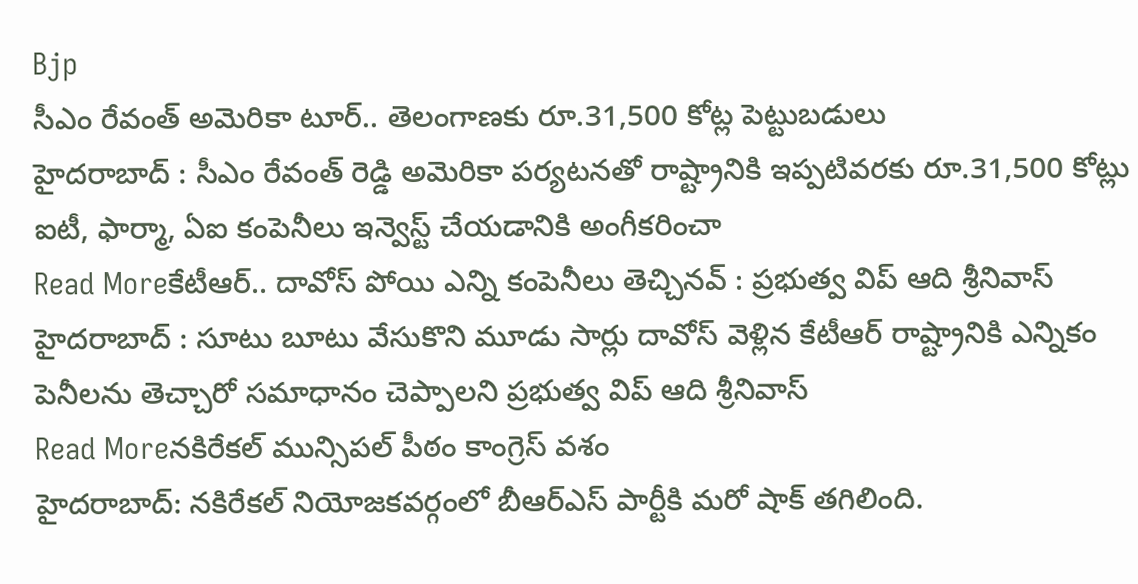Bjp
సీఎం రేవంత్ అమెరికా టూర్.. తెలంగాణకు రూ.31,500 కోట్ల పెట్టుబడులు
హైదరాబాద్ : సీఎం రేవంత్ రెడ్డి అమెరికా పర్యటనతో రాష్ట్రానికి ఇప్పటివరకు రూ.31,500 కోట్లు ఐటీ, ఫార్మా, ఏఐ కంపెనీలు ఇన్వెస్ట్ చేయడానికి అంగీకరించా
Read Moreకేటీఆర్.. దావోస్ పోయి ఎన్ని కంపెనీలు తెచ్చినవ్ : ప్రభుత్వ విప్ ఆది శ్రీనివాస్
హైదరాబాద్ : సూటు బూటు వేసుకొని మూడు సార్లు దావోస్ వెళ్లిన కేటీఆర్ రాష్ట్రానికి ఎన్నికం పెనీలను తెచ్చారో సమాధానం చెప్పాలని ప్రభుత్వ విప్ ఆది శ్రీనివాస్
Read Moreనకిరేకల్ మున్సిపల్ పీఠం కాంగ్రెస్ వశం
హైదరాబాద్: నకిరేకల్ నియోజకవర్గంలో బీఆర్ఎస్ పార్టీకి మరో షాక్ తగిలింది.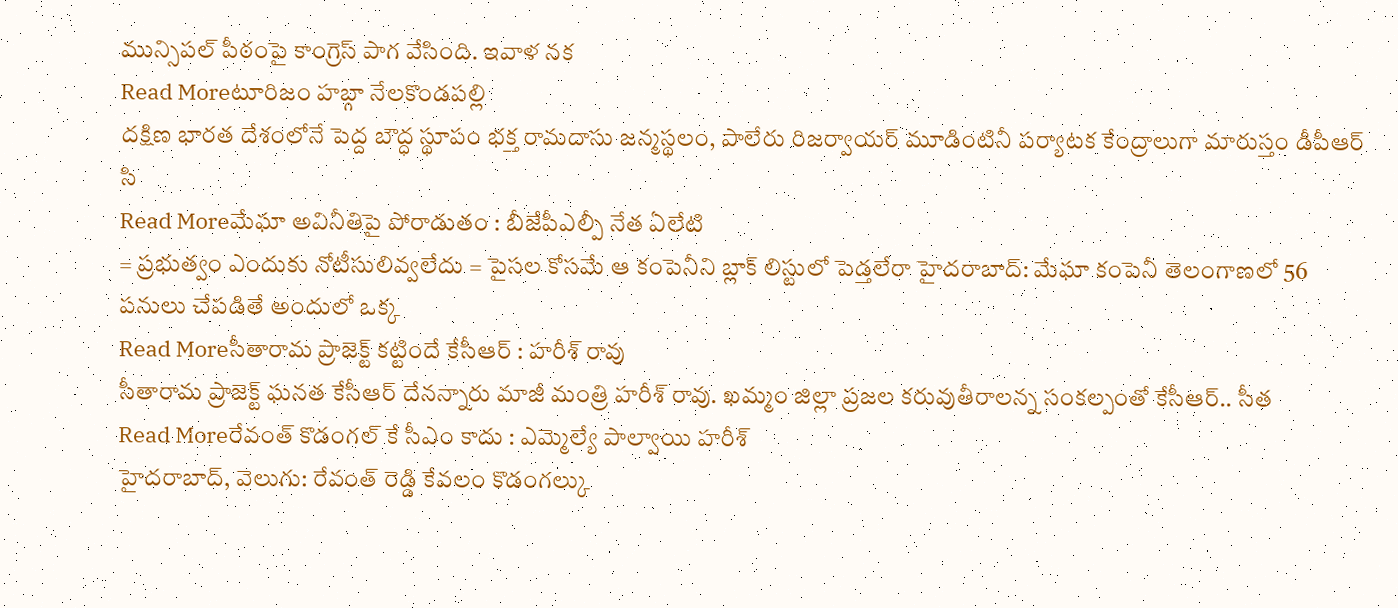మున్సిపల్ పీఠంపై కాంగ్రెస్ పాగ వేసింది. ఇవాళ నక
Read Moreటూరిజం హబ్గా నేలకొండపల్లి
దక్షిణ భారత దేశంలోనే పెద్ద బౌద్ధ స్థూపం భక్త రామదాసు జన్మస్థలం, పాలేరు రిజర్వాయర్ మూడింటినీ పర్యాటక కేంద్రాలుగా మారుస్తం డీపీఆర్ సి
Read Moreమేఘా అవినీతిపై పోరాడుతం : బీజేపీఎల్పీ నేత ఏలేటి
= ప్రభుత్వం ఎందుకు నోటీసులివ్వలేదు = పైసల కోసమే ఆ కంపెనీని బ్లాక్ లిస్టులో పెడ్తలేరా హైదరాబాద్: మేఘా కంపెనీ తెలంగాణలో 56 పనులు చేపడితే అందులో ఒక్క
Read Moreసీతారామ ప్రాజెక్ట్ కట్టిందే కేసీఆర్ : హరీశ్ రావు
సీతారామ ప్రాజెక్ట్ ఘనత కేసీఆర్ దేనన్నారు మాజీ మంత్రి హరీశ్ రావు. ఖమ్మం జిల్లా ప్రజల కరువుతీరాలన్న సంకల్పంతో కేసీఆర్.. సీత
Read Moreరేవంత్ కొడంగల్ కే సీఎం కాదు : ఎమ్మెల్యే పాల్వాయి హరీశ్
హైదరాబాద్, వెలుగు: రేవంత్ రెడ్డి కేవలం కొడంగల్కు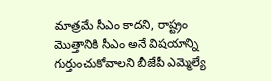మాత్రమే సీఎం కాదని, రాష్ట్రం మొత్తానికి సీఎం అనే విషయాన్ని గుర్తుంచుకోవాలని బీజేపీ ఎమ్మెల్యే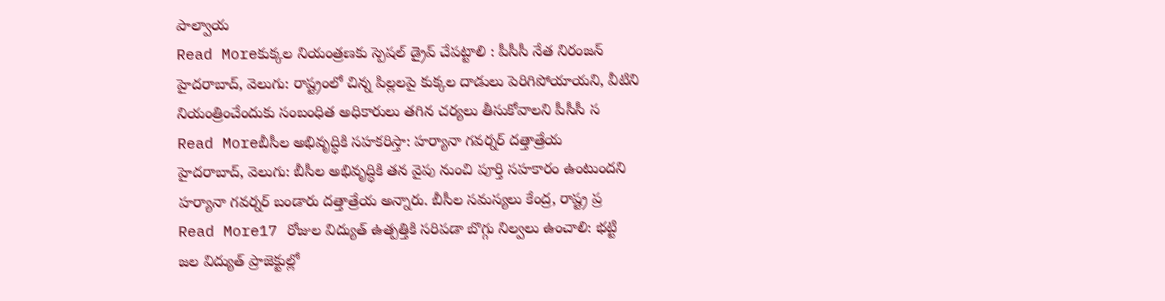పాల్వాయ
Read Moreకుక్కల నియంత్రణకు స్పెషల్ డ్రైవ్ చేపట్టాలి : పీసీసీ నేత నిరంజన్
హైదరాబాద్, వెలుగు: రాష్ట్రంలో చిన్న పిల్లలపై కుక్కల దాడులు పెరిగిపోయాయని, వీటిని నియంత్రించేందుకు సంబంధిత అధికారులు తగిన చర్యలు తీసుకోవాలని పీసీసీ స
Read Moreబీసీల అభివృద్ధికి సహకరిస్తా: హర్యానా గవర్నర్ దత్తాత్రేయ
హైదరాబాద్, వెలుగు: బీసీల అభివృద్ధికి తన వైపు నుంచి పూర్తి సహకారం ఉంటుందని హర్యానా గవర్నర్ బండారు దత్తాత్రేయ అన్నారు. బీసీల సమస్యలు కేంద్ర, రాష్ట్ర ప్ర
Read More17 రోజుల విద్యుత్ ఉత్పత్తికి సరిపడా బొగ్గు నిల్వలు ఉంచాలి: భట్టి
జల విద్యుత్ ప్రాజెక్టుల్లో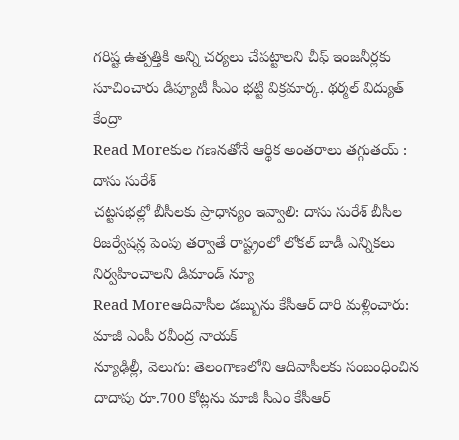గరిష్ట ఉత్పత్తికి అన్ని చర్యలు చేపట్టాలని చీఫ్ ఇంజనీర్లకు సూచించారు డిప్యూటీ సీఎం భట్టి విక్రమార్క. థర్మల్ విద్యుత్ కేంద్రా
Read Moreకుల గణనతోనే ఆర్థిక అంతరాలు తగ్గుతయ్ : దాసు సురేశ్
చట్టసభల్లో బీసీలకు ప్రాధాన్యం ఇవ్వాలి: దాసు సురేశ్ బీసీల రిజర్వేషన్ల పెంపు తర్వాతే రాష్ట్రంలో లోకల్ బాడీ ఎన్నికలు నిర్వహించాలని డిమాండ్ న్యూ
Read Moreఆదివాసీల డబ్బును కేసీఆర్ దారి మళ్లించారు: మాజీ ఎంపీ రవీంద్ర నాయక్
న్యూఢిల్లీ, వెలుగు: తెలంగాణలోని ఆదివాసీలకు సంబంధించిన దాదాపు రూ.700 కోట్లను మాజీ సీఎం కేసీఆర్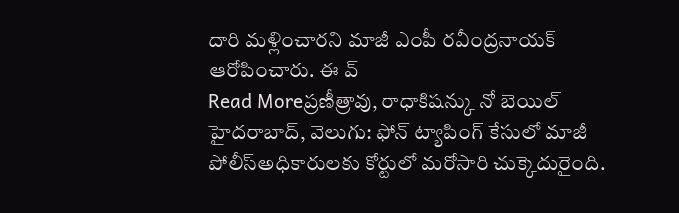దారి మళ్లించారని మాజీ ఎంపీ రవీంద్రనాయక్ ఆరోపించారు. ఈ వ్
Read Moreప్రణీత్రావు, రాధాకిషన్కు నో బెయిల్
హైదరాబాద్, వెలుగు: ఫోన్ ట్యాపింగ్ కేసులో మాజీ పోలీస్అధికారులకు కోర్టులో మరోసారి చుక్కెదురైంది.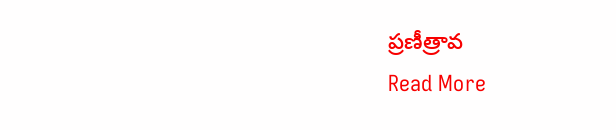ప్రణీత్రావ
Read More